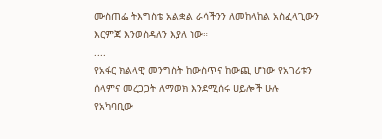ሙስጠፌ ትእግስቴ አልቋል ራሳችንን ለመከላከል አስፈላጊውን እርምጃ እንወስዳለን እያለ ነው።
....
የአፋር ክልላዊ መንግስት ከውስጥና ከውጪ ሆነው የአገሪቱን ሰላምና መረጋጋት ለማወክ እንደሚሰሩ ሀይሎች ሁሉ የአካባቢው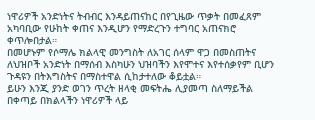ነዋሪዎች አንድነትና ትብብር እንዳይጠናከር በየጊዜው ጥቃት በመፈጸም አካባቢው የሁከት ቀጠና እንዲሆን የማድረጉን ተግባር አጠናክሮ ቀጥሎበታል።
በመሆኑም የሶማሌ ክልላዊ መንግስት ለአገር ሰላም ዋጋ በመስጠትና ለህዝቦች አንድነት በማሰብ እስካሁን ህዝባችን እየሞተና እየተሰቃየም ቢሆን ጉዳዩን በትእግስትና በማስተዋል ሲከታተለው ቆይቷል።
ይሁን እንጂ ያንድ ወገን ጥረት ዘላቂ መፍትሔ ሊያመጣ ስለማይችል በቀጣይ በክልላችን ነዋሪዎች ላይ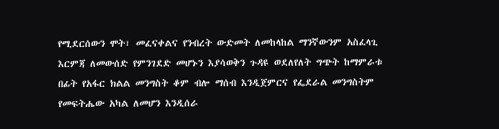የሚደርሰውን ሞት፣ መፈናቀልና የንብረት ውድመት ለመከላከል ማንኛውንም አስፈላጊ እርምጃ ለመውሰድ የምንገደድ መሆኑን እያሳወቅን ጉዳዩ ወደለየለት ግጭት ከማምራቱ በፊት የአፋር ክልል መንግስት ቆም ብሎ ማሰብ እንዲጀምርና የፌደራል መንግስትም የመፍትሔው አካል ለመሆን እንዲሰራ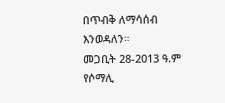በጥብቅ ለማሳሰብ እንወዳለን።
መጋቢት 28-2013 ዓ.ም
የሶማሊ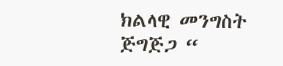ክልላዊ መንግስት
ጅግጅጋ “